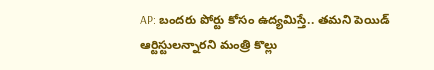AP: బందరు పోర్టు కోసం ఉద్యమిస్తే.. తమని పెయిడ్ ఆర్టిస్టులన్నారని మంత్రి కొల్లు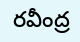రవీంద్ర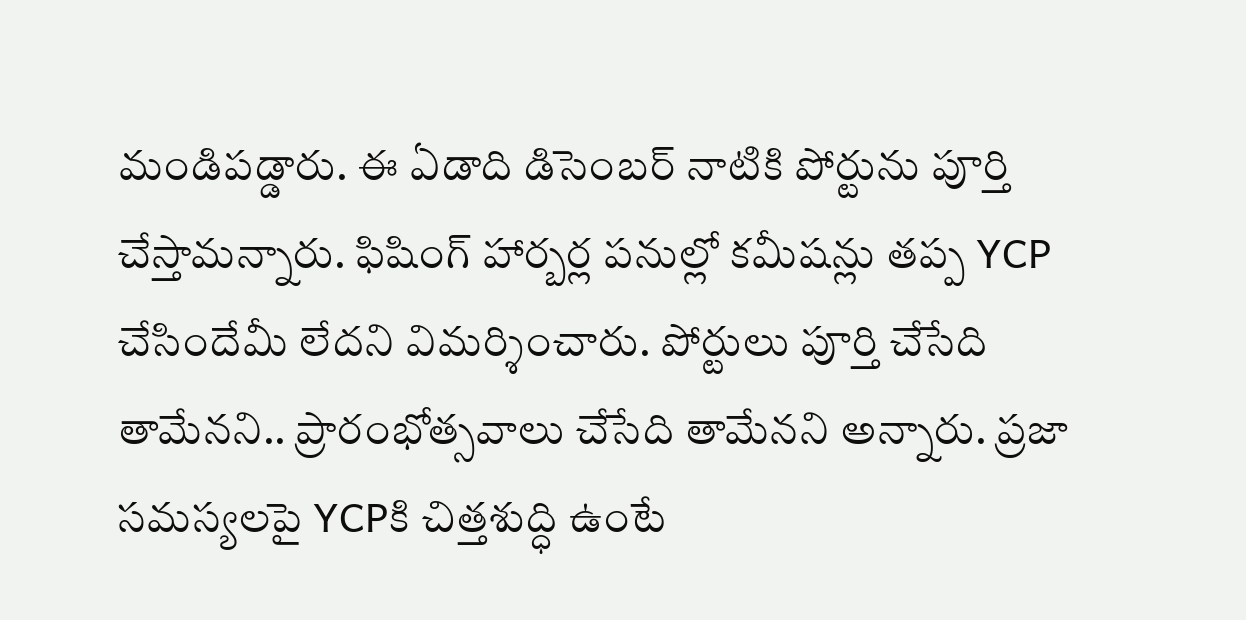మండిపడ్డారు. ఈ ఏడాది డిసెంబర్ నాటికి పోర్టును పూర్తి చేస్తామన్నారు. ఫిషింగ్ హార్బర్ల పనుల్లో కమీషన్లు తప్ప YCP చేసిందేమీ లేదని విమర్శించారు. పోర్టులు పూర్తి చేసేది తామేనని.. ప్రారంభోత్సవాలు చేసేది తామేనని అన్నారు. ప్రజా సమస్యలపై YCPకి చిత్తశుద్ధి ఉంటే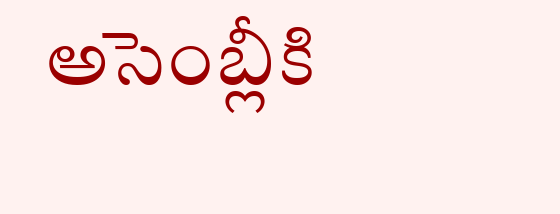అసెంబ్లీకి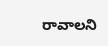రావాలని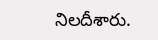నిలదీశారు.